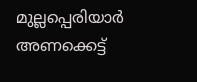മുല്ലപ്പെരിയാര്‍ അണക്കെട്ട്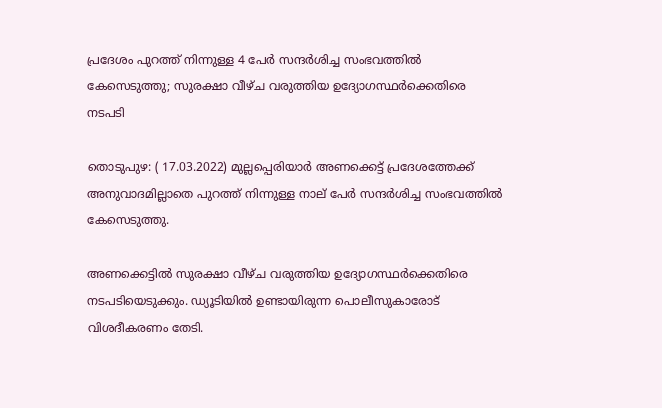പ്രദേശം പുറത്ത് നിന്നുള്ള 4 പേര്‍ സന്ദര്‍ശിച്ച സംഭവത്തില്‍ കേസെടുത്തു; സുരക്ഷാ വീഴ്ച വരുത്തിയ ഉദ്യോഗസ്ഥര്‍ക്കെതിരെ നടപടി

തൊടുപുഴ: ( 17.03.2022) മുല്ലപ്പെരിയാര്‍ അണക്കെട്ട് പ്രദേശത്തേക്ക് അനുവാദമില്ലാതെ പുറത്ത് നിന്നുള്ള നാല് പേര്‍ സന്ദര്‍ശിച്ച സംഭവത്തില്‍ കേസെടുത്തു.

അണക്കെട്ടില്‍ സുരക്ഷാ വീഴ്ച വരുത്തിയ ഉദ്യോഗസ്ഥര്‍ക്കെതിരെ നടപടിയെടുക്കും. ഡ്യൂടിയില്‍ ഉണ്ടായിരുന്ന പൊലീസുകാരോട് വിശദീകരണം തേടി.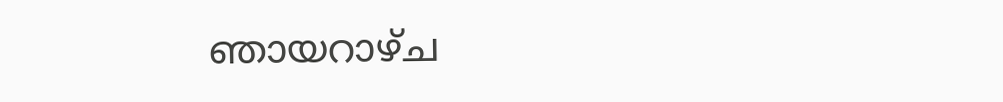ഞായറാഴ്ച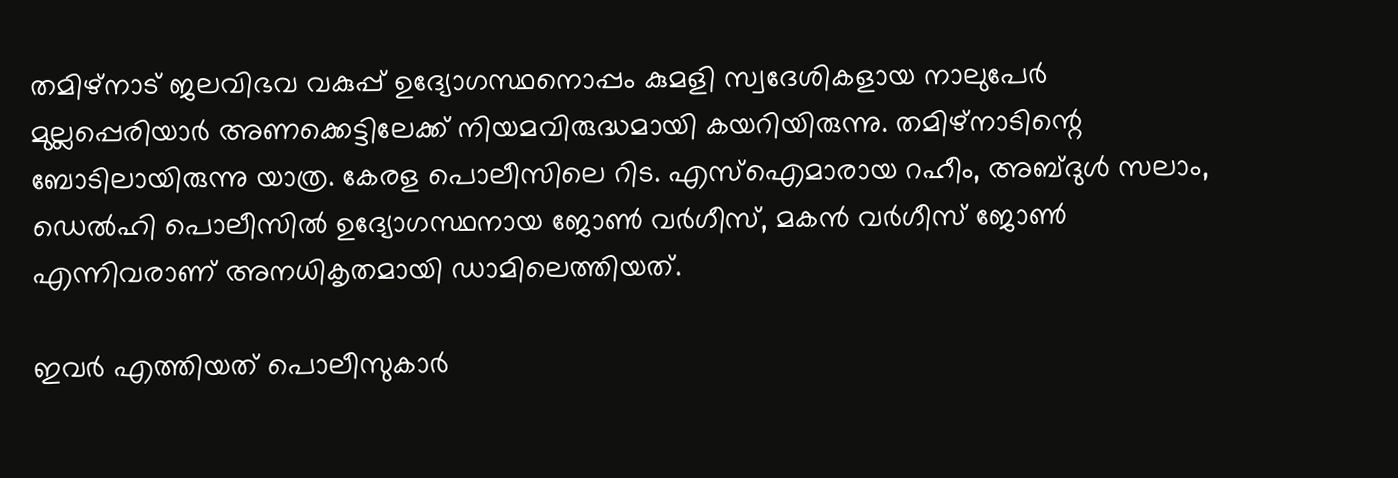തമിഴ്‌നാട് ജലവിഭവ വകുപ്പ് ഉദ്യോഗസ്ഥനൊപ്പം കുമളി സ്വദേശികളായ നാലുപേര്‍ മുല്ലപ്പെരിയാര്‍ അണക്കെട്ടിലേക്ക് നിയമവിരുദ്ധമായി കയറിയിരുന്നു. തമിഴ്‌നാടിന്റെ ബോടിലായിരുന്നു യാത്ര. കേരള പൊലീസിലെ റിട. എസ്‌ഐമാരായ റഹീം, അബ്ദുള്‍ സലാം, ഡെല്‍ഹി പൊലീസില്‍ ഉദ്യോഗസ്ഥനായ ജോണ്‍ വര്‍ഗീസ്, മകന്‍ വര്‍ഗീസ് ജോണ്‍ എന്നിവരാണ് അനധികൃതമായി ഡാമിലെത്തിയത്.

ഇവര്‍ എത്തിയത് പൊലീസുകാര്‍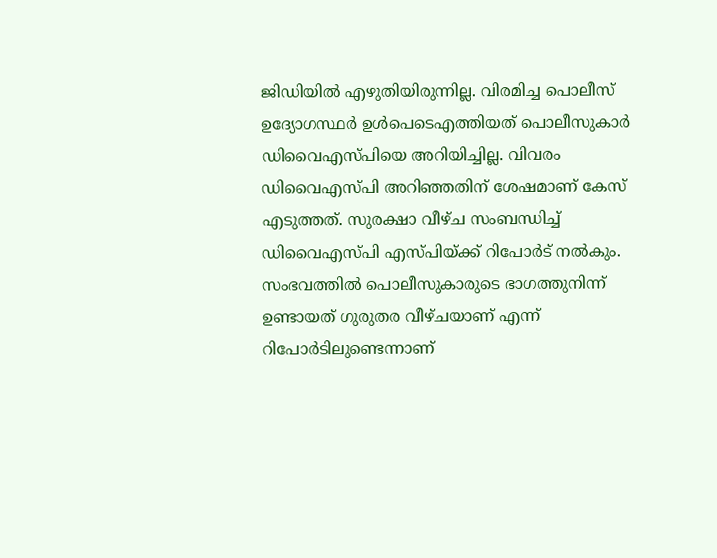ജിഡിയില്‍ എഴുതിയിരുന്നില്ല. വിരമിച്ച പൊലീസ് ഉദ്യോഗസ്ഥര്‍ ഉള്‍പെടെഎത്തിയത് പൊലീസുകാര്‍ ഡിവൈഎസ്പിയെ അറിയിച്ചില്ല. വിവരം ഡിവൈഎസ്പി അറിഞ്ഞതിന് ശേഷമാണ് കേസ് എടുത്തത്. സുരക്ഷാ വീഴ്ച സംബന്ധിച്ച്‌ ഡിവൈഎസ്പി എസ്പിയ്ക്ക് റിപോര്‍ട് നല്‍കും. സംഭവത്തില്‍ പൊലീസുകാരുടെ ഭാഗത്തുനിന്ന് ഉണ്ടായത് ഗുരുതര വീഴ്ചയാണ് എന്ന് റിപോര്‍ടിലുണ്ടെന്നാണ്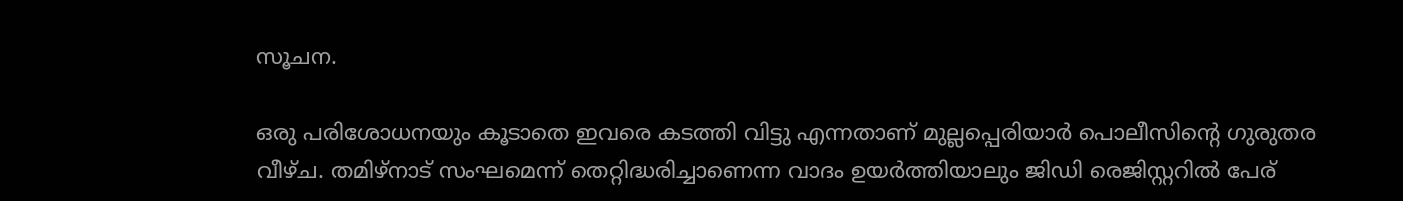സൂചന.

ഒരു പരിശോധനയും കൂടാതെ ഇവരെ കടത്തി വിട്ടു എന്നതാണ് മുല്ലപ്പെരിയാര്‍ പൊലീസിന്റെ ഗുരുതര വീഴ്ച. തമിഴ്‌നാട് സംഘമെന്ന് തെറ്റിദ്ധരിച്ചാണെന്ന വാദം ഉയര്‍ത്തിയാലും ജിഡി രെജിസ്റ്ററില്‍ പേര്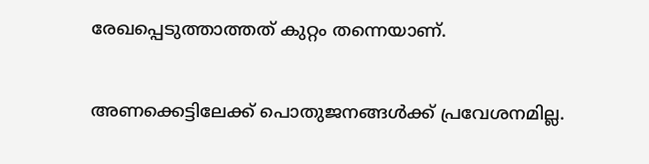രേഖപ്പെടുത്താത്തത് കുറ്റം തന്നെയാണ്.

അണക്കെട്ടിലേക്ക് പൊതുജനങ്ങള്‍ക്ക് പ്രവേശനമില്ല.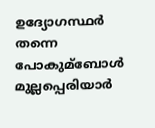ഉദ്യോഗസ്ഥര്‍ തന്നെ പോകുമ്ബോള്‍ മുല്ലപ്പെരിയാര്‍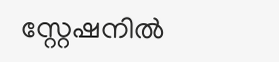സ്റ്റേഷനില്‍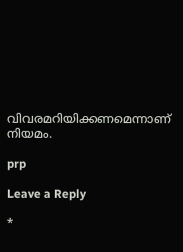വിവരമറിയിക്കണമെന്നാണ് നിയമം.

prp

Leave a Reply

*